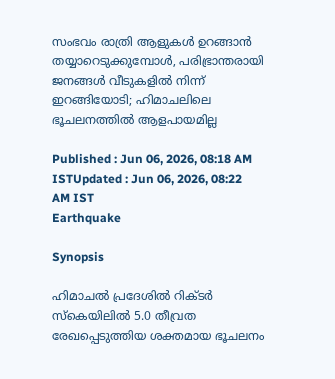സംഭവം രാത്രി ആളുകൾ ഉറങ്ങാൻ തയ്യാറെടുക്കുമ്പോൾ, പരിഭ്രാന്തരായി ജനങ്ങൾ വീടുകളിൽ നിന്ന് ഇറങ്ങിയോടി; ഹിമാചലിലെ ഭൂചലനത്തിൽ ആളപായമില്ല

Published : Jun 06, 2026, 08:18 AM ISTUpdated : Jun 06, 2026, 08:22 AM IST
Earthquake

Synopsis

ഹിമാചൽ പ്രദേശിൽ റിക്ടർ സ്കെയിലിൽ 5.0 തീവ്രത രേഖപ്പെടുത്തിയ ശക്തമായ ഭൂചലനം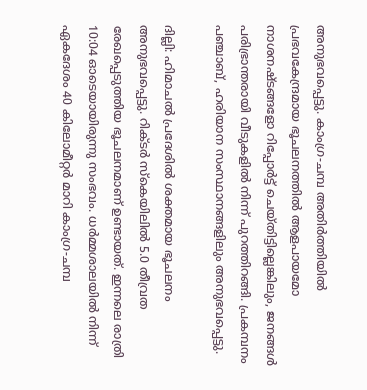അനുഭവപ്പെട്ടു. കാംഗ്ര-ചമ്പ അതിർത്തിയിൽ പ്രഭവകേന്ദ്രമായ ഭൂചലനത്തിൽ ആളപായമോ നാശനഷ്ടങ്ങളോ റിപ്പോർട്ട് ചെയ്തിട്ടില്ലെങ്കിലും, ജനങ്ങൾ പരിഭ്രാന്തരായി വീടുകളിൽ നിന്ന് പുറത്തിറങ്ങി. പ്രകമ്പനം പഞ്ചാബ്, ഹരിയാന സംസ്ഥാനങ്ങളിലും അനുഭവപ്പെട്ടു.

ദില്ലി: ഹിമാചൽ പ്രദേശിൽ ശക്തമായ ഭൂചലനം അനുഭവപ്പെട്ടു. റിക്ടർ സ്കെയിലിൽ 5.0 തീവ്രത രേഖപ്പെടുത്തിയ ഭൂചലനമാണ് ഉണ്ടായത്. ഇന്നലെ രാത്രി 10:04 ഓടെയായിരുന്നു സംഭവം. ധർമ്മശാലയിൽ നിന്ന് ഏകദേശം 40 കിലോമീറ്റർ മാറി കാംഗ്ര-ചമ്പ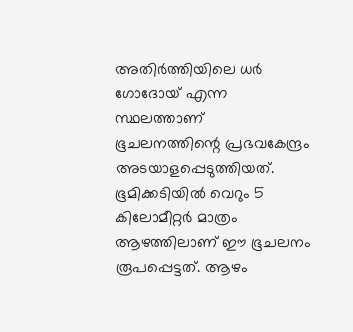അതിർത്തിയിലെ ധർ ഗോദോയ് എന്ന സ്ഥലത്താണ് ഭൂചലനത്തിന്റെ പ്രഭവകേന്ദ്രം അടയാളപ്പെടുത്തിയത്. ഭൂമിക്കടിയിൽ വെറും 5 കിലോമീറ്റർ മാത്രം ആഴത്തിലാണ് ഈ ഭൂചലനം രൂപപ്പെട്ടത്. ആഴം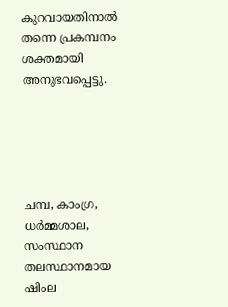കുറവായതിനാൽ തന്നെ പ്രകമ്പനം ശക്തമായി അനുഭവപ്പെട്ടു.





ചമ്പ, കാംഗ്ര, ധർമ്മശാല, സംസ്ഥാന തലസ്ഥാനമായ ഷിംല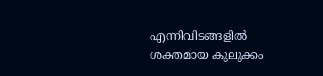എന്നിവിടങ്ങളിൽ ശക്തമായ കുലുക്കം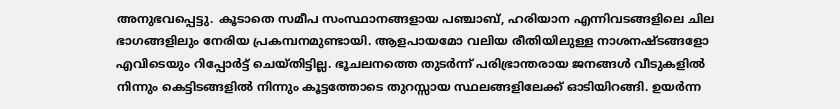അനുഭവപ്പെട്ടു. കൂടാതെ സമീപ സംസ്ഥാനങ്ങളായ പഞ്ചാബ്, ഹരിയാന എന്നിവടങ്ങളിലെ ചില ഭാഗങ്ങളിലും നേരിയ പ്രകമ്പനമുണ്ടായി. ആളപായമോ വലിയ രീതിയിലുള്ള നാശനഷ്ടങ്ങളോ എവിടെയും റിപ്പോർട്ട് ചെയ്തിട്ടില്ല. ഭൂചലനത്തെ തുടർന്ന് പരിഭ്രാന്തരായ ജനങ്ങൾ വീടുകളിൽ നിന്നും കെട്ടിടങ്ങളിൽ നിന്നും കൂട്ടത്തോടെ തുറസ്സായ സ്ഥലങ്ങളിലേക്ക് ഓടിയിറങ്ങി. ഉയർന്ന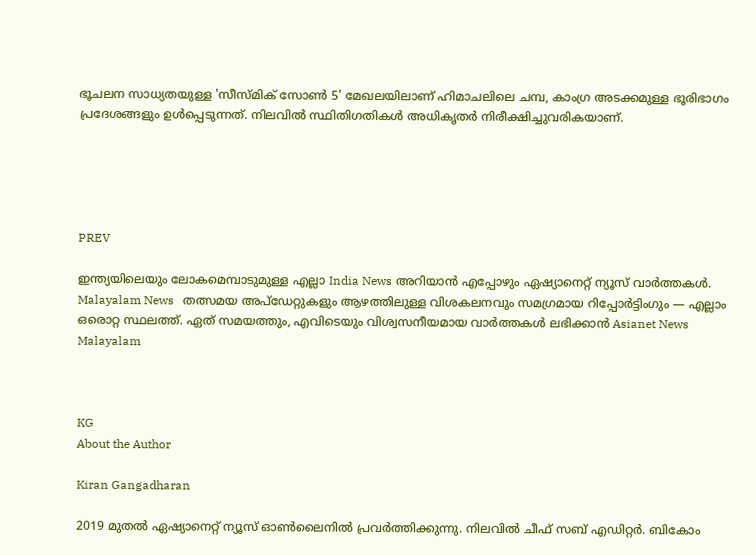ഭൂചലന സാധ്യതയുള്ള 'സീസ്മിക് സോൺ 5' മേഖലയിലാണ് ഹിമാചലിലെ ചമ്പ, കാംഗ്ര അടക്കമുള്ള ഭൂരിഭാഗം പ്രദേശങ്ങളും ഉൾപ്പെടുന്നത്. നിലവിൽ സ്ഥിതിഗതികൾ അധികൃതർ നിരീക്ഷിച്ചുവരികയാണ്.





PREV

ഇന്ത്യയിലെയും ലോകമെമ്പാടുമുള്ള എല്ലാ India News അറിയാൻ എപ്പോഴും ഏഷ്യാനെറ്റ് ന്യൂസ് വാർത്തകൾ. Malayalam News   തത്സമയ അപ്‌ഡേറ്റുകളും ആഴത്തിലുള്ള വിശകലനവും സമഗ്രമായ റിപ്പോർട്ടിംഗും — എല്ലാം ഒരൊറ്റ സ്ഥലത്ത്. ഏത് സമയത്തും, എവിടെയും വിശ്വസനീയമായ വാർത്തകൾ ലഭിക്കാൻ Asianet News Malayalam



KG
About the Author

Kiran Gangadharan

2019 മുതല്‍ ഏഷ്യാനെറ്റ് ന്യൂസ് ഓണ്‍ലൈനില്‍ പ്രവര്‍ത്തിക്കുന്നു. നിലവില്‍ ചീഫ് സബ് എഡിറ്റർ. ബികോം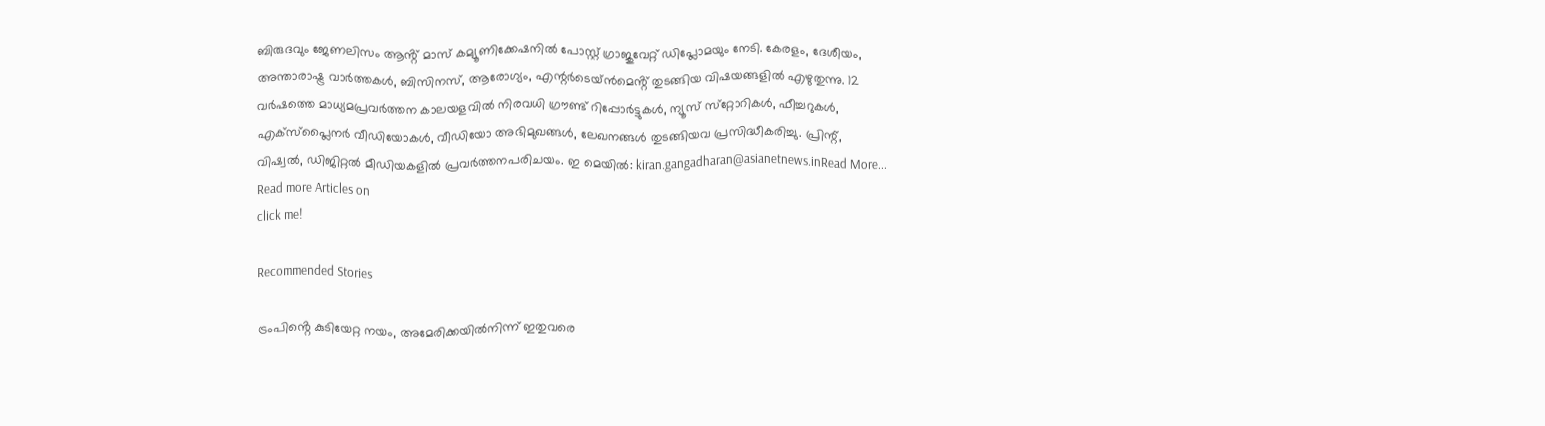ബിരുദവും ജേണലിസം ആൻ്റ് മാസ് കമ്യൂണിക്കേഷനിൽ പോസ്റ്റ് ഗ്രാജുവേറ്റ് ഡിപ്ലോമയും നേടി. കേരളം, ദേശീയം, അന്താരാഷ്ട്ര വാര്‍ത്തകള്‍, ബിസിനസ്, ആരോഗ്യം, എന്റർടെയ്ൻമെൻ്റ് തുടങ്ങിയ വിഷയങ്ങളില്‍ എഴുതുന്നു. 12 വര്‍ഷത്തെ മാധ്യമപ്രവര്‍ത്തന കാലയളവില്‍ നിരവധി ഗ്രൗണ്ട് റിപ്പോര്‍ട്ടുകള്‍, ന്യൂസ് സ്‌റ്റോറികള്‍, ഫീച്ചറുകള്‍, എക്‌സ്‌പ്ലൈന‍ർ വീഡിയോകൾ, വീഡിയോ അഭിമുഖങ്ങള്‍, ലേഖനങ്ങള്‍ തുടങ്ങിയവ പ്രസിദ്ധീകരിച്ചു. പ്രിന്റ്, വിഷ്വല്‍, ഡിജിറ്റല്‍ മീഡിയകളില്‍ പ്രവര്‍ത്തനപരിചയം. ഇ മെയില്‍: kiran.gangadharan@asianetnews.inRead More...
Read more Articles on
click me!

Recommended Stories

ട്രംപിൻ്റെ കുടിയേറ്റ നയം, അമേരിക്കയിൽനിന്ന് ഇതുവരെ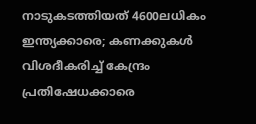നാടുകടത്തിയത് 4600ലധികം ഇന്ത്യക്കാരെ; കണക്കുകൾ വിശദീകരിച്ച് കേന്ദ്രം
പ്രതിഷേധക്കാരെ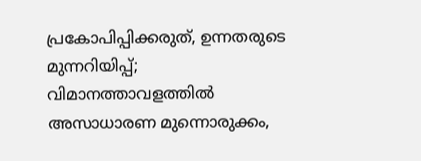പ്രകോപിപ്പിക്കരുത്, ഉന്നതരുടെ മുന്നറിയിപ്പ്; വിമാനത്താവളത്തിൽ അസാധാരണ മുന്നൊരുക്കം,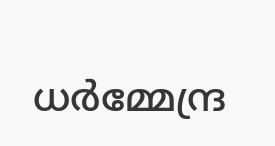ധർമ്മേന്ദ്ര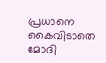പ്രധാനെ കൈവിടാതെ മോദി